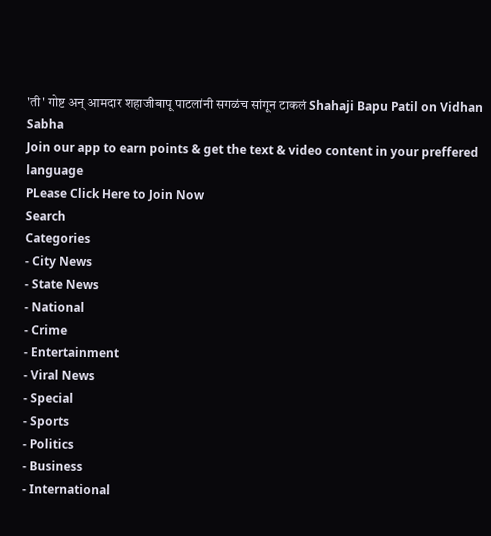'ती' गोष्ट अन् आमदार शहाजीबापू पाटलांनी सगळंच सांगून टाकलं Shahaji Bapu Patil on Vidhan Sabha
Join our app to earn points & get the text & video content in your preffered language
PLease Click Here to Join Now
Search
Categories
- City News
- State News
- National
- Crime
- Entertainment
- Viral News
- Special
- Sports
- Politics
- Business
- International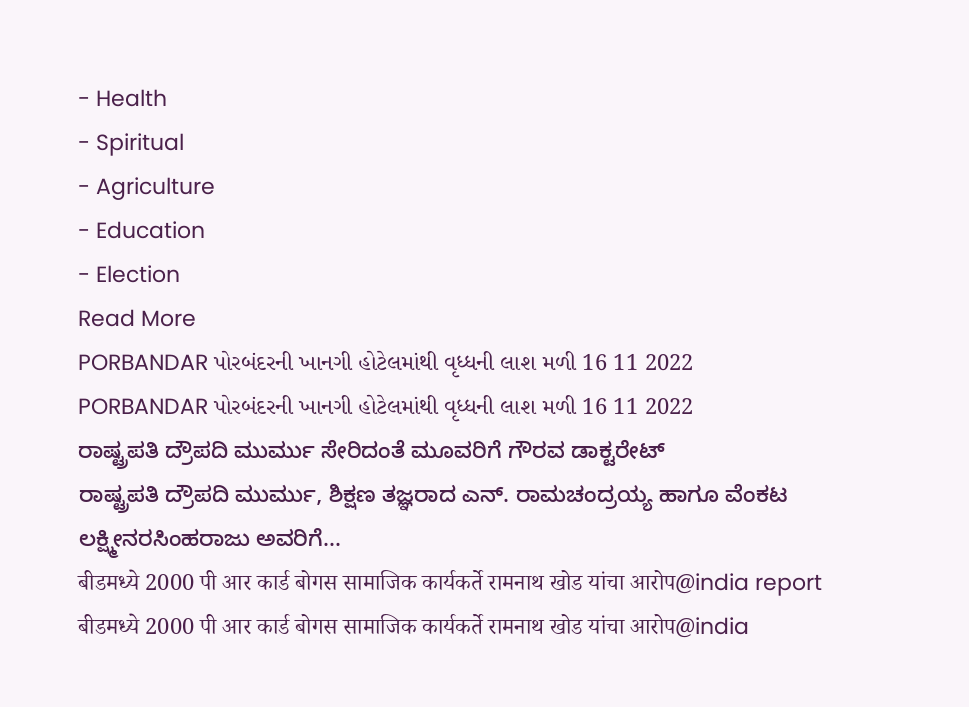- Health
- Spiritual
- Agriculture
- Education
- Election
Read More
PORBANDAR પોરબંદરની ખાનગી હોટેલમાંથી વૃધ્ધની લાશ મળી 16 11 2022
PORBANDAR પોરબંદરની ખાનગી હોટેલમાંથી વૃધ્ધની લાશ મળી 16 11 2022
ರಾಷ್ಟ್ರಪತಿ ದ್ರೌಪದಿ ಮುರ್ಮು ಸೇರಿದಂತೆ ಮೂವರಿಗೆ ಗೌರವ ಡಾಕ್ಟರೇಟ್
ರಾಷ್ಟ್ರಪತಿ ದ್ರೌಪದಿ ಮುರ್ಮು, ಶಿಕ್ಷಣ ತಜ್ಞರಾದ ಎನ್. ರಾಮಚಂದ್ರಯ್ಯ ಹಾಗೂ ವೆಂಕಟ ಲಕ್ಷ್ಮೀನರಸಿಂಹರಾಜು ಅವರಿಗೆ...
बीडमध्ये 2000 पी आर कार्ड बोगस सामाजिक कार्यकर्ते रामनाथ खोड यांचा आरोप@india report
बीडमध्ये 2000 पी आर कार्ड बोगस सामाजिक कार्यकर्ते रामनाथ खोड यांचा आरोप@india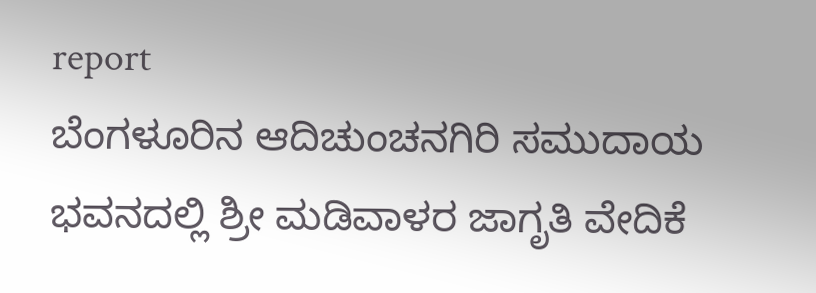report
ಬೆಂಗಳೂರಿನ ಆದಿಚುಂಚನಗಿರಿ ಸಮುದಾಯ ಭವನದಲ್ಲಿ ಶ್ರೀ ಮಡಿವಾಳರ ಜಾಗೃತಿ ವೇದಿಕೆ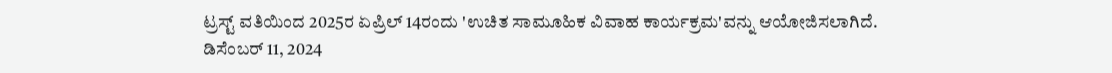ಟ್ರಸ್ಟ್ ವತಿಯಿಂದ 2025ರ ಏಪ್ರಿಲ್ 14ರಂದು 'ಉಚಿತ ಸಾಮೂಹಿಕ ವಿವಾಹ ಕಾರ್ಯಕ್ರಮ'ವನ್ನು ಆಯೋಜಿಸಲಾಗಿದೆ.
ಡಿಸೆಂಬರ್ 11, 2024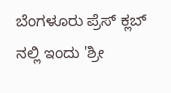ಬೆಂಗಳೂರು ಪ್ರೆಸ್ ಕ್ಲಬ್ ನಲ್ಲಿ ಇಂದು 'ಶ್ರೀ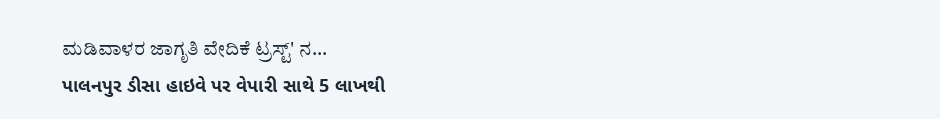ಮಡಿವಾಳರ ಜಾಗೃತಿ ವೇದಿಕೆ ಟ್ರಸ್ಟ್' ನ...
પાલનપુર ડીસા હાઇવે પર વેપારી સાથે 5 લાખથી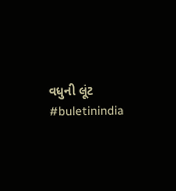વધુની લૂંટ
#buletinindia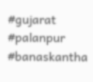#gujarat #palanpur #banaskantha